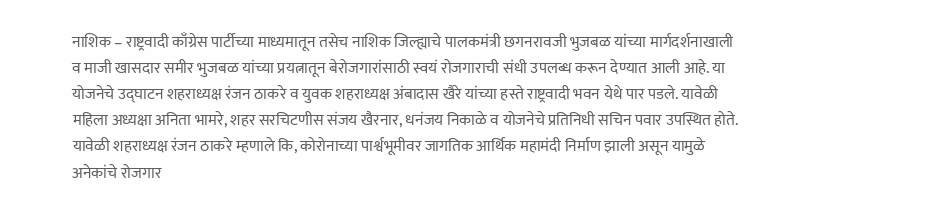नाशिक – राष्ट्रवादी काँग्रेस पार्टीच्या माध्यमातून तसेच नाशिक जिल्ह्याचे पालकमंत्री छगनरावजी भुजबळ यांच्या मार्गदर्शनाखाली व माजी खासदार समीर भुजबळ यांच्या प्रयत्नातून बेरोजगारांसाठी स्वयं रोजगाराची संधी उपलब्ध करून देण्यात आली आहे. या योजनेचे उद्घाटन शहराध्यक्ष रंजन ठाकरे व युवक शहराध्यक्ष अंबादास खैरे यांच्या हस्ते राष्ट्रवादी भवन येथे पार पडले. यावेळी महिला अध्यक्षा अनिता भामरे, शहर सरचिटणीस संजय खैरनार, धनंजय निकाळे व योजनेचे प्रतिनिधी सचिन पवार उपस्थित होते. यावेळी शहराध्यक्ष रंजन ठाकरे म्हणाले कि, कोरोनाच्या पार्श्वभूमीवर जागतिक आर्थिक महामंदी निर्माण झाली असून यामुळे अनेकांचे रोजगार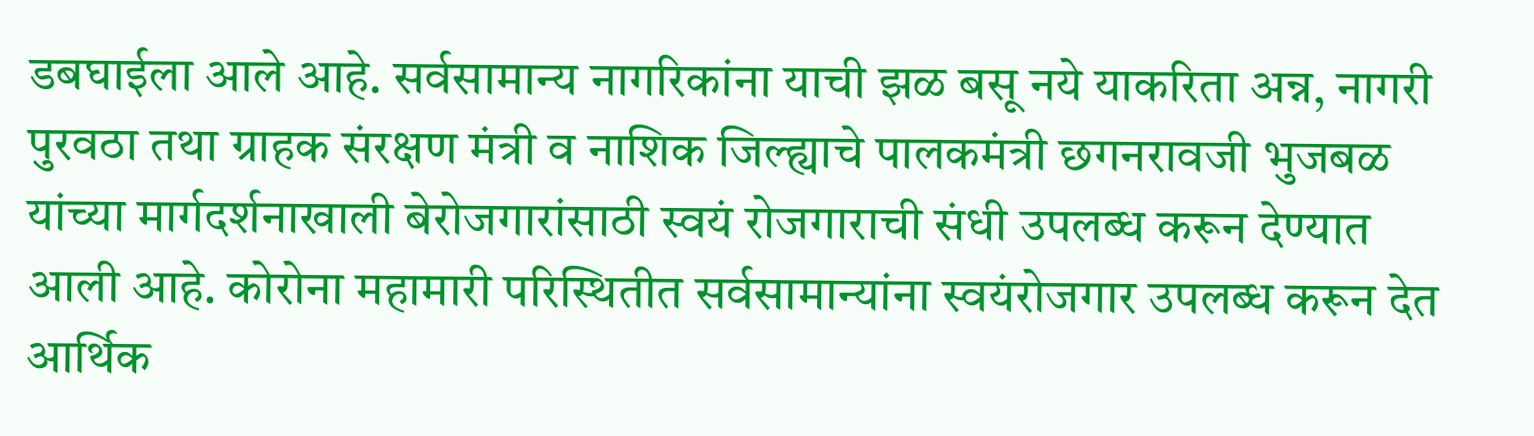डबघाईला आले आहे. सर्वसामान्य नागरिकांना याची झळ बसू नये याकरिता अन्न, नागरी पुरवठा तथा ग्राहक संरक्षण मंत्री व नाशिक जिल्ह्याचे पालकमंत्री छगनरावजी भुजबळ यांच्या मार्गदर्शनाखाली बेरोजगारांसाठी स्वयं रोजगाराची संधी उपलब्ध करून देण्यात आली आहे. कोरोना महामारी परिस्थितीत सर्वसामान्यांना स्वयंरोजगार उपलब्ध करून देत आर्थिक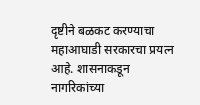दृष्टीने बळकट करण्याचा महाआघाडी सरकारचा प्रयत्न आहे. शासनाकडून नागरिकांच्या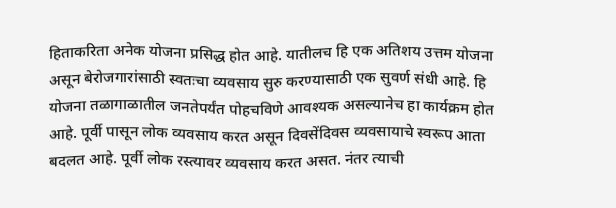हिताकरिता अनेक योजना प्रसिद्ध होत आहे. यातीलच हि एक अतिशय उत्तम योजना असून बेरोजगारांसाठी स्वतःचा व्यवसाय सुरु करण्यासाठी एक सुवर्ण संधी आहे. हि योजना तळागाळातील जनतेपर्यंत पोहचविणे आवश्यक असल्यानेच हा कार्यक्रम होत आहे. पूर्वी पासून लोक व्यवसाय करत असून दिवसेंदिवस व्यवसायाचे स्वरूप आता बदलत आहे. पूर्वी लोक रस्त्यावर व्यवसाय करत असत. नंतर त्याची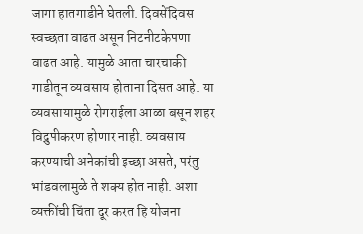जागा हातगाडीने घेतली. दिवसेंदिवस स्वच्छता वाढत असून निटनीटकेपणा वाढत आहे. यामुळे आता चारचाकी गाडीतून व्यवसाय होताना दिसत आहे. या व्यवसायामुळे रोगराईला आळा बसून शहर विद्रुपीकरण होणार नाही. व्यवसाय करण्याची अनेकांची इच्छा असते, परंतु भांडवलामुळे ते शक्य होत नाही. अशा व्यक्तींची चिंता दूर करत हि योजना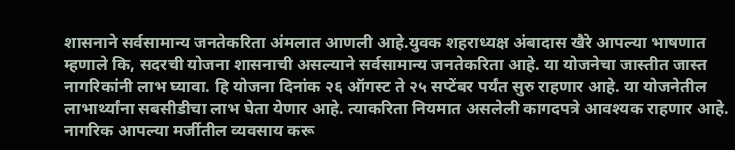शासनाने सर्वसामान्य जनतेकरिता अंमलात आणली आहे.युवक शहराध्यक्ष अंबादास खैरे आपल्या भाषणात म्हणाले कि, सदरची योजना शासनाची असल्याने सर्वसामान्य जनतेकरिता आहे. या योजनेचा जास्तीत जास्त नागरिकांनी लाभ घ्यावा. हि योजना दिनांक २६ ऑगस्ट ते २५ सप्टेंबर पर्यंत सुरु राहणार आहे. या योजनेतील लाभार्थ्यांना सबसीडीचा लाभ घेता येणार आहे. त्याकरिता नियमात असलेली कागदपत्रे आवश्यक राहणार आहे. नागरिक आपल्या मर्जीतील व्यवसाय करू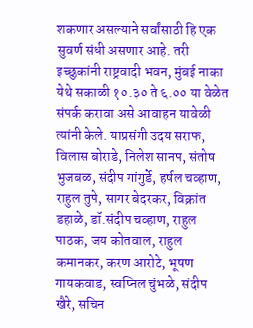शकणार असल्याने सर्वांसाठी हि एक सुवर्ण संधी असणार आहे. तरी इच्छुकांनी राष्ट्रवादी भवन, मुंबई नाका येथे सकाळी १०.३० ते ६.०० या वेळेत संपर्क करावा असे आवाहन यावेळी त्यांनी केले. याप्रसंगी उदय सराफ, विलास बोराडे, निलेश सानप, संतोष भुजबळ, संदीप गांगुर्डे, हर्षल चव्हाण, राहुल तुपे, सागर बेदरकर, विक्रांत डहाळे, डॉ.संदीप चव्हाण, राहुल पाठक, जय कोतवाल, राहुल कमानकर, करण आरोटे, भूषण गायकवाड, स्वप्निल चुंभळे, संदीप खैरे, सचिन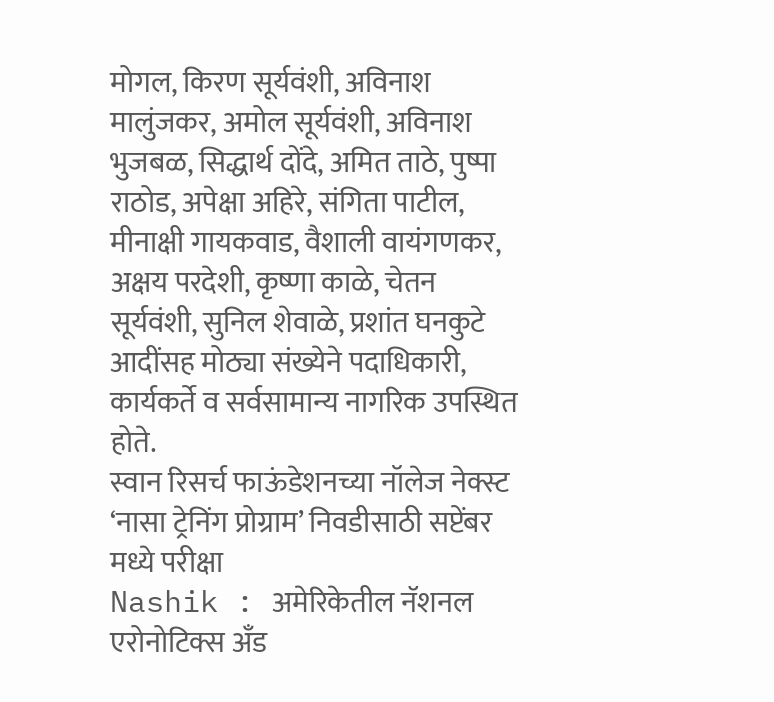मोगल, किरण सूर्यवंशी, अविनाश मालुंजकर, अमोल सूर्यवंशी, अविनाश भुजबळ, सिद्धार्थ दोंदे, अमित ताठे, पुष्पा राठोड, अपेक्षा अहिरे, संगिता पाटील, मीनाक्षी गायकवाड, वैशाली वायंगणकर, अक्षय परदेशी, कृष्णा काळे, चेतन सूर्यवंशी, सुनिल शेवाळे, प्रशांत घनकुटे आदींसह मोठ्या संख्येने पदाधिकारी, कार्यकर्ते व सर्वसामान्य नागरिक उपस्थित होते.
स्वान रिसर्च फाऊंडेशनच्या नॉलेज नेक्स्ट ‘नासा ट्रेनिंग प्रोग्राम’ निवडीसाठी सप्टेंबर मध्ये परीक्षा
Nashik : अमेरिकेतील नॅशनल एरोनोटिक्स अँड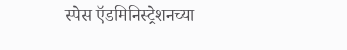स्पेस ऍडमिनिस्ट्रेशनच्या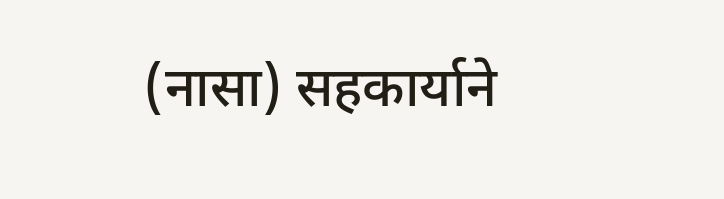(नासा) सहकार्याने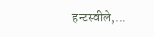हन्टस्वीले,...